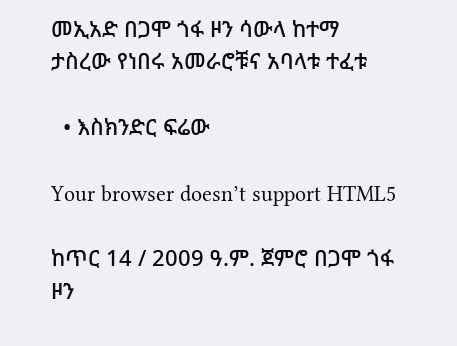መኢአድ በጋሞ ጎፋ ዞን ሳውላ ከተማ ታስረው የነበሩ አመራሮቹና አባላቱ ተፈቱ

  • እስክንድር ፍሬው

Your browser doesn’t support HTML5

ከጥር 14 / 2009 ዓ.ም. ጀምሮ በጋሞ ጎፋ ዞን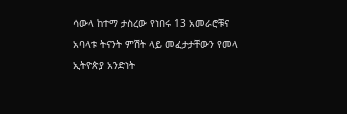ሳውላ ከተማ ታስረው የነበሩ 13 አመራሮቹና አባላቱ ትናንት ምሽት ላይ መፈታታቸውን የመላ ኢትዮጵያ አንድነት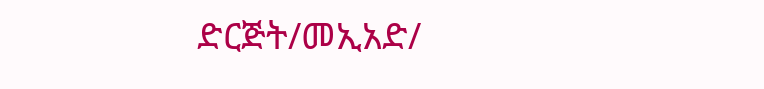ድርጅት/መኢአድ/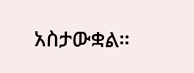አስታውቋል።